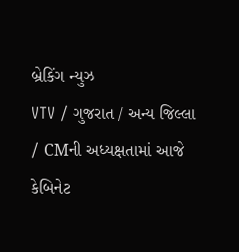બ્રેકિંગ ન્યુઝ
VTV / ગુજરાત / અન્ય જિલ્લા / CMની અધ્યક્ષતામાં આજે કેબિનેટ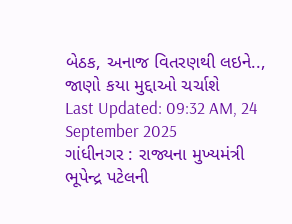બેઠક, અનાજ વિતરણથી લઇને.., જાણો કયા મુદ્દાઓ ચર્ચાશે
Last Updated: 09:32 AM, 24 September 2025
ગાંધીનગર : રાજ્યના મુખ્યમંત્રી ભૂપેન્દ્ર પટેલની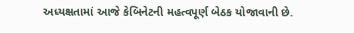અધ્યક્ષતામાં આજે કેબિનેટની મહત્વપૂર્ણ બેઠક યોજાવાની છે.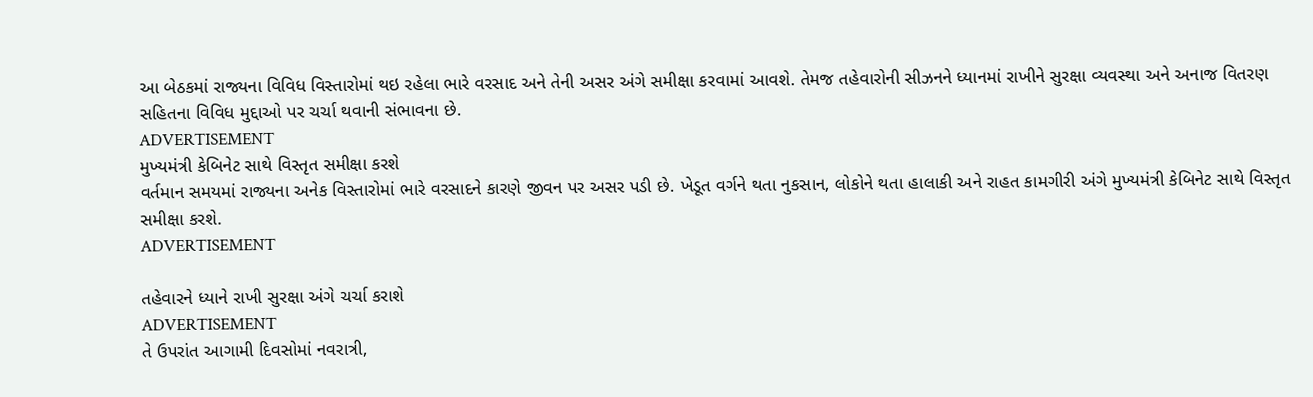આ બેઠકમાં રાજ્યના વિવિધ વિસ્તારોમાં થઇ રહેલા ભારે વરસાદ અને તેની અસર અંગે સમીક્ષા કરવામાં આવશે. તેમજ તહેવારોની સીઝનને ધ્યાનમાં રાખીને સુરક્ષા વ્યવસ્થા અને અનાજ વિતરણ સહિતના વિવિધ મુદ્દાઓ પર ચર્ચા થવાની સંભાવના છે.
ADVERTISEMENT
મુખ્યમંત્રી કેબિનેટ સાથે વિસ્તૃત સમીક્ષા કરશે
વર્તમાન સમયમાં રાજ્યના અનેક વિસ્તારોમાં ભારે વરસાદને કારણે જીવન પર અસર પડી છે. ખેડૂત વર્ગને થતા નુકસાન, લોકોને થતા હાલાકી અને રાહત કામગીરી અંગે મુખ્યમંત્રી કેબિનેટ સાથે વિસ્તૃત સમીક્ષા કરશે.
ADVERTISEMENT

તહેવારને ધ્યાને રાખી સુરક્ષા અંગે ચર્ચા કરાશે
ADVERTISEMENT
તે ઉપરાંત આગામી દિવસોમાં નવરાત્રી,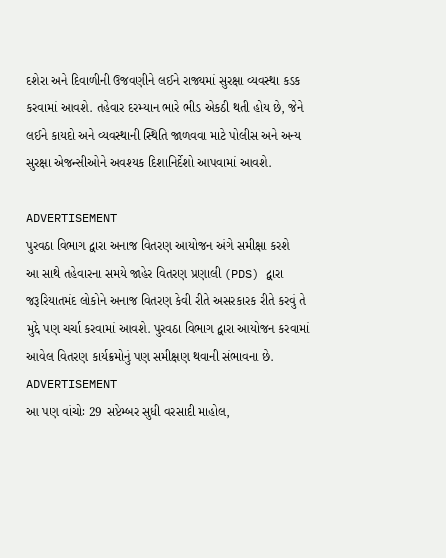દશેરા અને દિવાળીની ઉજવણીને લઈને રાજ્યમાં સુરક્ષા વ્યવસ્થા કડક કરવામાં આવશે. તહેવાર દરમ્યાન ભારે ભીડ એકઠી થતી હોય છે, જેને લઈને કાયદો અને વ્યવસ્થાની સ્થિતિ જાળવવા માટે પોલીસ અને અન્ય સુરક્ષા એજન્સીઓને અવશ્યક દિશાનિર્દેશો આપવામાં આવશે.

ADVERTISEMENT
પુરવઠા વિભાગ દ્વારા અનાજ વિતરણ આયોજન અંગે સમીક્ષા કરશે
આ સાથે તહેવારના સમયે જાહેર વિતરણ પ્રણાલી (PDS) દ્વારા જરૂરિયાતમંદ લોકોને અનાજ વિતરણ કેવી રીતે અસરકારક રીતે કરવું તે મુદ્દે પણ ચર્ચા કરવામાં આવશે. પુરવઠા વિભાગ દ્વારા આયોજન કરવામાં આવેલ વિતરણ કાર્યક્રમોનું પણ સમીક્ષણ થવાની સંભાવના છે.
ADVERTISEMENT
આ પણ વાંચોઃ 29 સપ્ટેમ્બર સુધી વરસાદી માહોલ,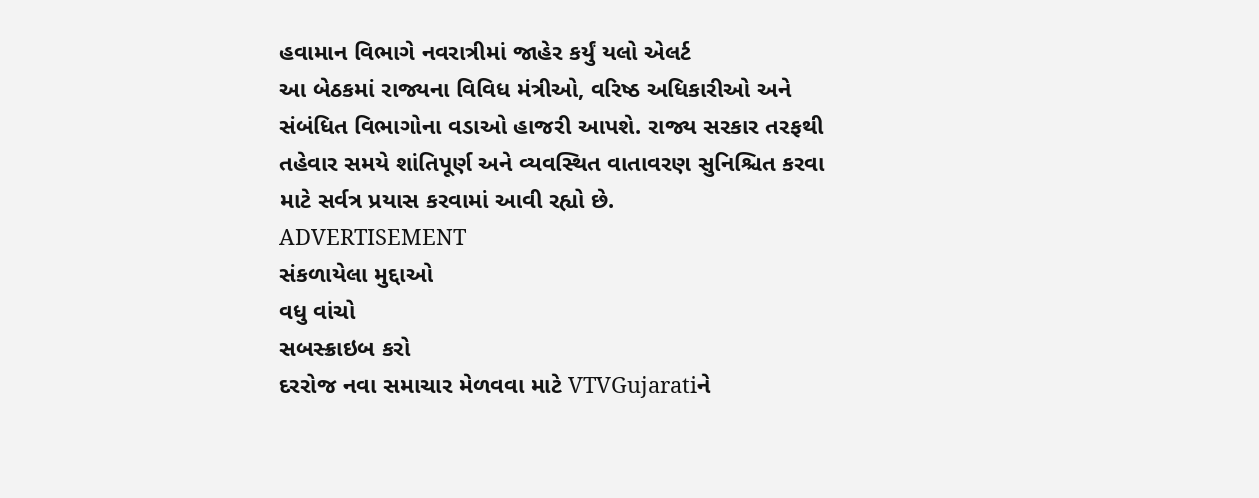હવામાન વિભાગે નવરાત્રીમાં જાહેર કર્યું યલો એલર્ટ
આ બેઠકમાં રાજ્યના વિવિધ મંત્રીઓ, વરિષ્ઠ અધિકારીઓ અને સંબંધિત વિભાગોના વડાઓ હાજરી આપશે. રાજ્ય સરકાર તરફથી તહેવાર સમયે શાંતિપૂર્ણ અને વ્યવસ્થિત વાતાવરણ સુનિશ્ચિત કરવા માટે સર્વત્ર પ્રયાસ કરવામાં આવી રહ્યો છે.
ADVERTISEMENT
સંકળાયેલા મુદ્દાઓ
વધુ વાંચો
સબસ્ક્રાઇબ કરો
દરરોજ નવા સમાચાર મેળવવા માટે VTVGujaratiને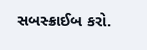સબસ્ક્રાઈબ કરો.